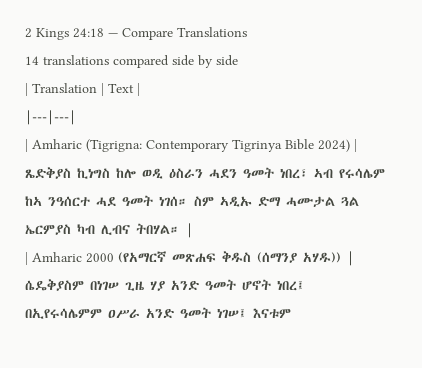2 Kings 24:18 — Compare Translations
14 translations compared side by side
| Translation | Text |
|---|---|
| Amharic (Tigrigna: Contemporary Tigrinya Bible 2024) | ጼድቅያስ ኪነግስ ከሎ ወዲ ዕስራን ሓደን ዓመት ነበረ፣ ኣብ የሩሳሌም ከኣ ንዓሰርተ ሓደ ዓመት ነገሰ። ስም ኣዲኡ ድማ ሓሙታል ጓል ኤርምያስ ካብ ሊብና ትበሃል። |
| Amharic 2000 (የአማርኛ መጽሐፍ ቅዱስ (ሰማንያ አሃዱ)) | ሴዴቅያስም በነገሠ ጊዜ ሃያ አንድ ዓመት ሆኖት ነበረ፤ በኢየሩሳሌምም ዐሥራ አንድ ዓመት ነገሠ፤ እናቱም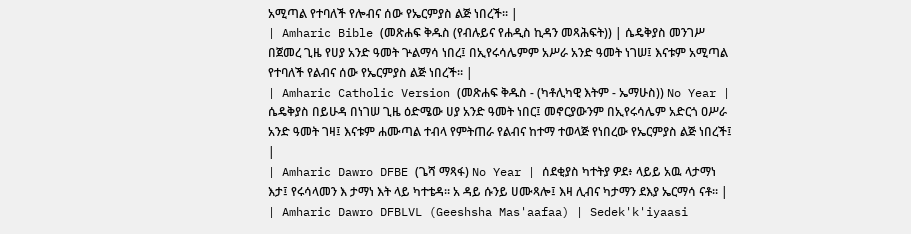አሚጣል የተባለች የሎብና ሰው የኤርምያስ ልጅ ነበረች። |
| Amharic Bible (መጽሐፍ ቅዱስ (የብሉይና የሐዲስ ኪዳን መጻሕፍት)) | ሴዴቅያስ መንገሥ በጀመረ ጊዜ የሀያ አንድ ዓመት ጕልማሳ ነበረ፤ በኢየሩሳሌምም አሥራ አንድ ዓመት ነገሠ፤ እናቱም አሚጣል የተባለች የልብና ሰው የኤርምያስ ልጅ ነበረች። |
| Amharic Catholic Version (መጽሐፍ ቅዱስ - (ካቶሊካዊ እትም - ኤማሁስ)) No Year | ሴዴቅያስ በይሁዳ በነገሠ ጊዜ ዕድሜው ሀያ አንድ ዓመት ነበር፤ መኖርያውንም በኢየሩሳሌም አድርጎ ዐሥራ አንድ ዓመት ገዛ፤ እናቱም ሐሙጣል ተብላ የምትጠራ የልብና ከተማ ተወላጅ የነበረው የኤርምያስ ልጅ ነበረች፤ |
| Amharic Dawro DFBE (ጌሻ ማጻፋ) No Year | ሰደቂያስ ካተትያ ዎደ፥ ላይይ አዉ ላታማነ እታ፤ የሩሳላመን እ ታማነ እት ላይ ካተቴዳ። አ ዳይ ሱንይ ሀሙጻሎ፤ እዛ ሊብና ካታማን ደእያ ኤርማሳ ናቶ። |
| Amharic Dawro DFBLVL (Geeshsha Mas'aafaa) | Sedek'k'iyaasi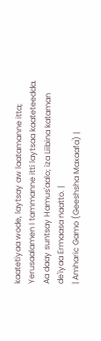kaatetiyaa wode, laytsay aw laatamanne itta; Yerusaalamen I tammanne itti laytsaa kaateteedda. Aa daay suntsay Hamus'aalo; iza Liibina kataman de'iyaa Ermaasa naatto. |
| Amharic Gamo (Geeshsha Maxaafa) |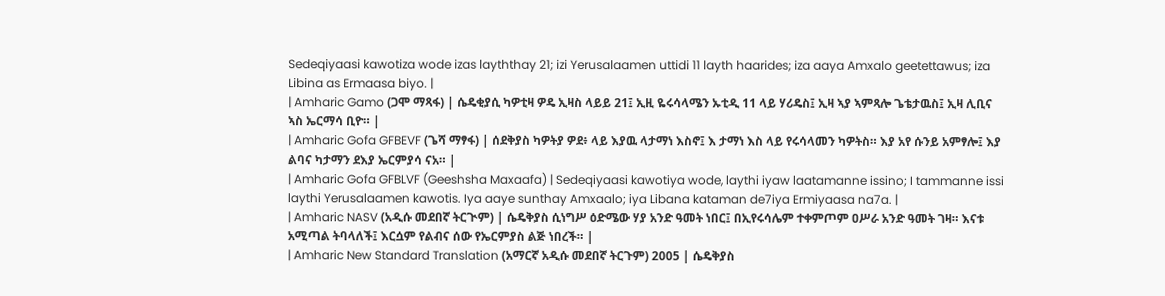Sedeqiyaasi kawotiza wode izas layththay 21; izi Yerusalaamen uttidi 11 layth haarides; iza aaya Amxalo geetettawus; iza Libina as Ermaasa biyo. |
| Amharic Gamo (ጋሞ ማጻፋ) | ሴዴቂያሲ ካዎቲዛ ዎዴ ኢዛስ ላይይ 21፤ ኢዚ ዬሩሳላሜን ኡቲዲ 11 ላይ ሃሪዴስ፤ ኢዛ ኣያ ኣምጻሎ ጌቴታዉስ፤ ኢዛ ሊቢና ኣስ ኤርማሳ ቢዮ። |
| Amharic Gofa GFBEVF (ጌሻ ማፃፋ) | ሰደቅያስ ካዎትያ ዎደ፥ ላይ እያዉ ላታማነ እስኖ፤ እ ታማነ እስ ላይ የሩሳላመን ካዎትስ። እያ አየ ሱንይ አምፃሎ፤ እያ ልባና ካታማን ደእያ ኤርምያሳ ናአ። |
| Amharic Gofa GFBLVF (Geeshsha Maxaafa) | Sedeqiyaasi kawotiya wode, laythi iyaw laatamanne issino; I tammanne issi laythi Yerusalaamen kawotis. Iya aaye sunthay Amxaalo; iya Libana kataman de7iya Ermiyaasa na7a. |
| Amharic NASV (አዲሱ መደበኛ ትርጒም) | ሴዴቅያስ ሲነግሥ ዕድሜው ሃያ አንድ ዓመት ነበር፤ በኢየሩሳሌም ተቀምጦም ዐሥራ አንድ ዓመት ገዛ። እናቱ አሚጣል ትባላለች፤ እርሷም የልብና ሰው የኤርምያስ ልጅ ነበረች። |
| Amharic New Standard Translation (አማርኛ አዲሱ መደበኛ ትርጉም) 2005 | ሴዴቅያስ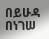በይሁዳ በነገሠ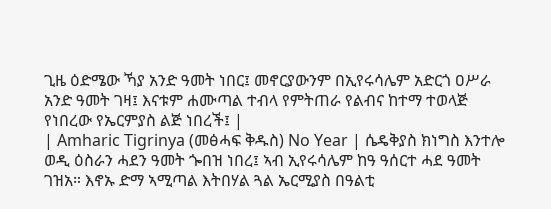ጊዜ ዕድሜው ኻያ አንድ ዓመት ነበር፤ መኖርያውንም በኢየሩሳሌም አድርጎ ዐሥራ አንድ ዓመት ገዛ፤ እናቱም ሐሙጣል ተብላ የምትጠራ የልብና ከተማ ተወላጅ የነበረው የኤርምያስ ልጅ ነበረች፤ |
| Amharic Tigrinya (መፅሓፍ ቅዱስ) No Year | ሴዴቅያስ ክነግስ እንተሎ ወዲ ዕስራን ሓደን ዓመት ጐበዝ ነበረ፤ ኣብ ኢየሩሳሌም ከዓ ዓሰርተ ሓደ ዓመት ገዝአ። እኖኡ ድማ ኣሚጣል እትበሃል ጓል ኤርሚያስ በዓልቲ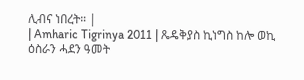ሊብና ነበረት። |
| Amharic Tigrinya 2011 | ጼዴቅያስ ኪነግስ ከሎ ወኪ ዕስራን ሓደን ዓመት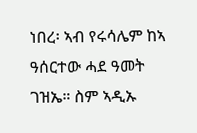ነበረ፡ ኣብ የሩሳሌም ከኣ ዓሰርተው ሓደ ዓመት ገዝኤ። ስም ኣዲኡ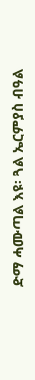ድማ ሓሙጣል እዩ፡ ጓል ኤርምያስ ብዓል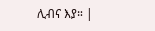ሊብና እያ። |